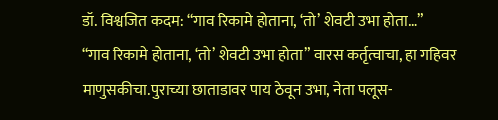डॉ. विश्वजित कदम: “गाव रिकामे होताना, ‘तो’ शेवटी उभा होता…”
“गाव रिकामे होताना, ‘तो’ शेवटी उभा होता” वारस कर्तृत्वाचा, हा गहिवर माणुसकीचा.पुराच्या छाताडावर पाय ठेवून उभा, नेता पलूस-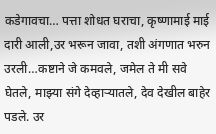कडेगावचा… पत्ता शोधत घराचा, कृष्णामाई माई दारी आली,उर भरून जावा, तशी अंगणात भरुन उरली…कष्टाने जे कमवले, जमेल ते मी सवे घेतले, माझ्या संगे देव्हाऱ्यातले, देव देखील बाहेर पडले. उर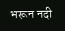भरून नदी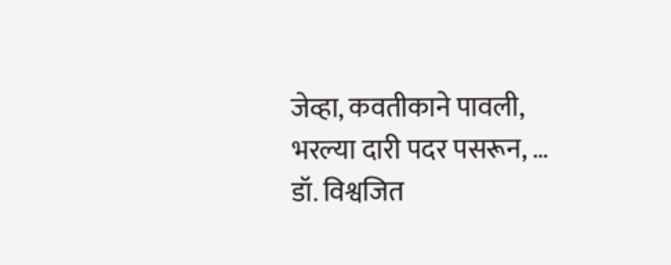जेव्हा, कवतीकाने पावली, भरल्या दारी पदर पसरून, …
डॉ. विश्वजित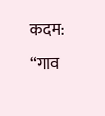कदम: “गाव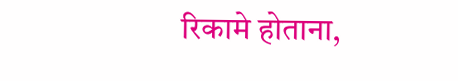रिकामे होताना,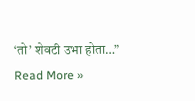‘तो’ शेवटी उभा होता…” Read More »